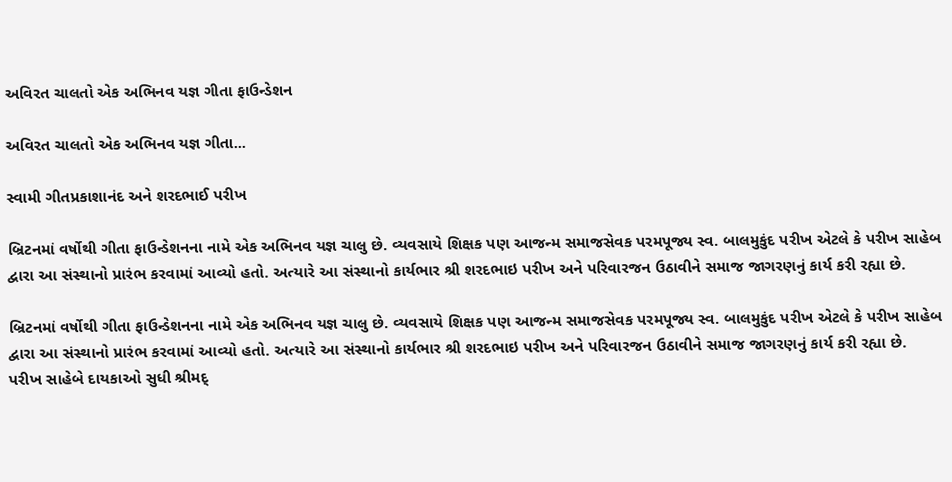અવિરત ચાલતો એક અભિનવ યજ્ઞ ગીતા ફાઉન્ડેશન

અવિરત ચાલતો એક અભિનવ યજ્ઞ ગીતા...

સ્વામી ગીતપ્રકાશાનંદ અને શરદભાઈ પરીખ

બ્રિટનમાં વર્ષોથી ગીતા ફાઉન્ડેશનના નામે એક અભિનવ યજ્ઞ ચાલુ છે. વ્યવસાયે શિક્ષક પણ આજન્મ સમાજસેવક પરમપૂજ્ય સ્વ. બાલમુકુંદ પરીખ એટલે કે પરીખ સાહેબ દ્વારા આ સંસ્થાનો પ્રારંભ કરવામાં આવ્યો હતો. અત્યારે આ સંસ્થાનો કાર્યભાર શ્રી શરદભાઇ પરીખ અને પરિવારજન ઉઠાવીને સમાજ જાગરણનું કાર્ય કરી રહ્યા છે.

બ્રિટનમાં વર્ષોથી ગીતા ફાઉન્ડેશનના નામે એક અભિનવ યજ્ઞ ચાલુ છે. વ્યવસાયે શિક્ષક પણ આજન્મ સમાજસેવક પરમપૂજ્ય સ્વ. બાલમુકુંદ પરીખ એટલે કે પરીખ સાહેબ દ્વારા આ સંસ્થાનો પ્રારંભ કરવામાં આવ્યો હતો. અત્યારે આ સંસ્થાનો કાર્યભાર શ્રી શરદભાઇ પરીખ અને પરિવારજન ઉઠાવીને સમાજ જાગરણનું કાર્ય કરી રહ્યા છે.
પરીખ સાહેબે દાયકાઓ સુધી શ્રીમદ્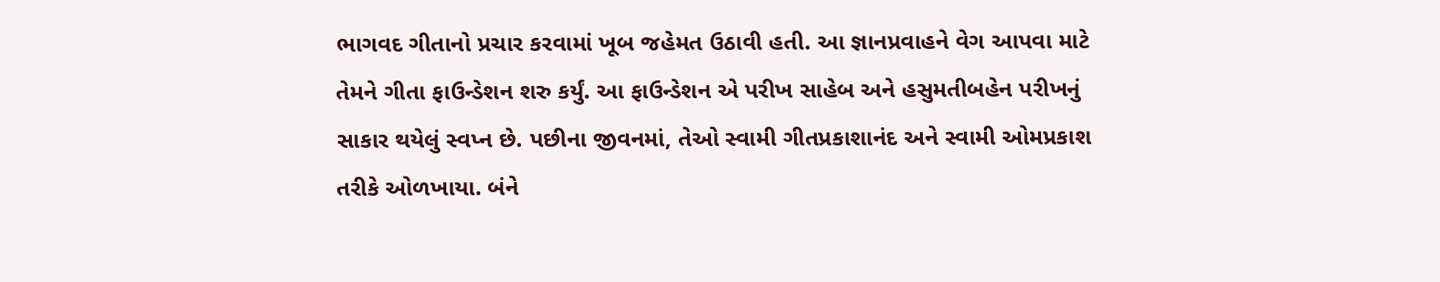ભાગવદ ગીતાનો પ્રચાર કરવામાં ખૂબ જહેમત ઉઠાવી હતી. આ જ્ઞાનપ્રવાહને વેગ આપવા માટે તેમને ગીતા ફાઉન્ડેશન શરુ કર્યું. આ ફાઉન્ડેશન એ પરીખ સાહેબ અને હસુમતીબહેન પરીખનું સાકાર થયેલું સ્વપ્ન છે. પછીના જીવનમાં, તેઓ સ્વામી ગીતપ્રકાશાનંદ અને સ્વામી ઓમપ્રકાશ તરીકે ઓળખાયા. બંને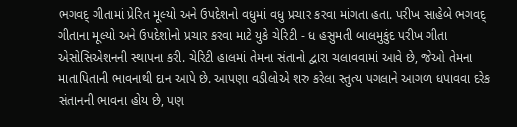ભગવદ્ ગીતામાં પ્રેરિત મૂલ્યો અને ઉપદેશનો વધુમાં વધુ પ્રચાર કરવા માંગતા હતા. પરીખ સાહેબે ભગવદ્ ગીતાના મૂલ્યો અને ઉપદેશોનો પ્રચાર કરવા માટે યુકે ચેરિટી - ધ હસુમતી બાલમુકુંદ પરીખ ગીતા એસોસિએશનની સ્થાપના કરી. ચેરિટી હાલમાં તેમના સંતાનો દ્વારા ચલાવવામાં આવે છે, જેઓ તેમના માતાપિતાની ભાવનાથી દાન આપે છે. આપણા વડીલોએ શરુ કરેલા સ્તુત્ય પગલાને આગળ ધપાવવા દરેક સંતાનની ભાવના હોય છે, પણ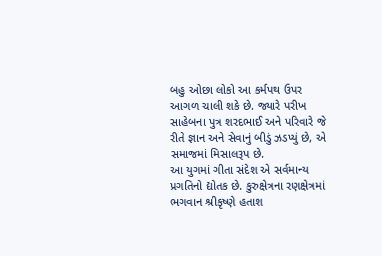બહુ ઓછા લોકો આ કર્મપથ ઉપર આગળ ચાલી શકે છે. જ્યારે પરીખ સાહેબના પુત્ર શરદભાઈ અને પરિવારે જે રીતે જ્ઞાન અને સેવાનું બીડું ઝડપ્યું છે, એ સમાજમાં મિસાલરૂપ છે.
આ યુગમાં ગીતા સંદેશ એ સર્વમાન્ય પ્રગતિનો દ્યોતક છે. કુરુક્ષેત્રના રણક્ષેત્રમાં ભગવાન શ્રીકૃષ્ણે હતાશ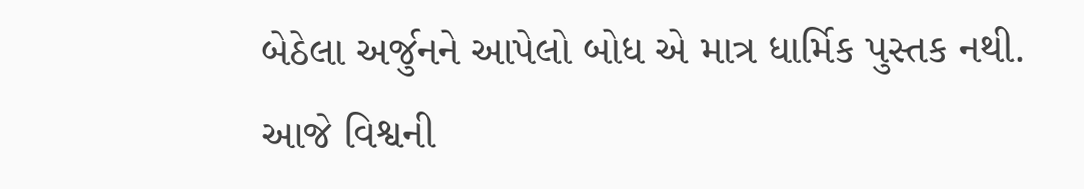બેઠેલા અર્જુનને આપેલો બોધ એ માત્ર ધાર્મિક પુસ્તક નથી. આજે વિશ્વની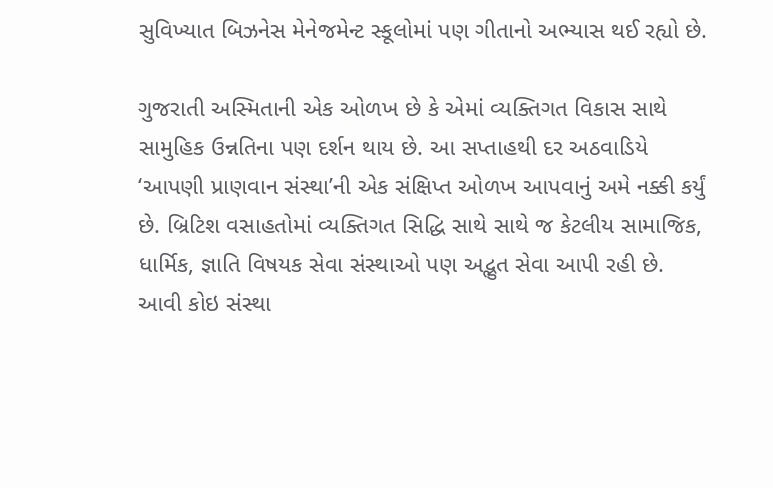સુવિખ્યાત બિઝનેસ મેનેજમેન્ટ સ્કૂલોમાં પણ ગીતાનો અભ્યાસ થઈ રહ્યો છે.

ગુજરાતી અસ્મિતાની એક ઓળખ છે કે એમાં વ્યક્તિગત વિકાસ સાથે સામુહિક ઉન્નતિના પણ દર્શન થાય છે. આ સપ્તાહથી દર અઠવાડિયે ‘આપણી પ્રાણવાન સંસ્થા’ની એક સંક્ષિપ્ત ઓળખ આપવાનું અમે નક્કી કર્યું છે. બ્રિટિશ વસાહતોમાં વ્યક્તિગત સિદ્ધિ સાથે સાથે જ કેટલીય સામાજિક, ધાર્મિક, જ્ઞાતિ વિષયક સેવા સંસ્થાઓ પણ અદ્ભુત સેવા આપી રહી છે. આવી કોઇ સંસ્થા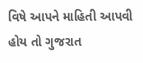વિષે આપને માહિતી આપવી હોય તો ગુજરાત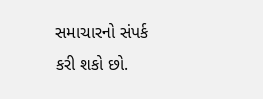સમાચારનો સંપર્ક કરી શકો છો.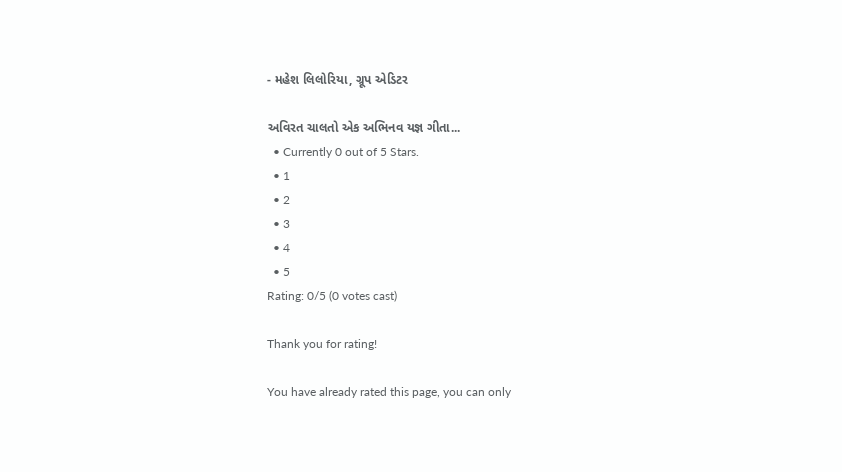- મહેશ લિલોરિયા, ગ્રૂપ એડિટર

અવિરત ચાલતો એક અભિનવ યજ્ઞ ગીતા...
  • Currently 0 out of 5 Stars.
  • 1
  • 2
  • 3
  • 4
  • 5
Rating: 0/5 (0 votes cast)

Thank you for rating!

You have already rated this page, you can only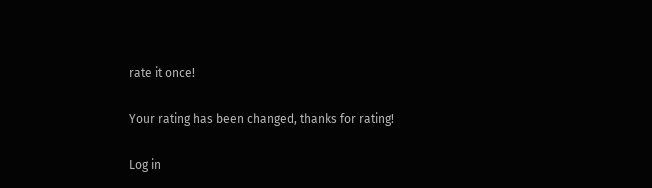rate it once!

Your rating has been changed, thanks for rating!

Log in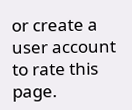or create a user account to rate this page.